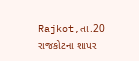Rajkot,તા.20
રાજકોટના શાપર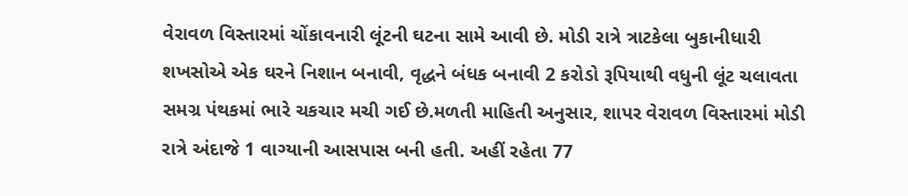વેરાવળ વિસ્તારમાં ચોંકાવનારી લૂંટની ઘટના સામે આવી છે. મોડી રાત્રે ત્રાટકેલા બુકાનીધારી શખસોએ એક ઘરને નિશાન બનાવી, વૃદ્ધને બંધક બનાવી 2 કરોડો રૂપિયાથી વધુની લૂંટ ચલાવતા સમગ્ર પંથકમાં ભારે ચકચાર મચી ગઈ છે.મળતી માહિતી અનુસાર, શાપર વેરાવળ વિસ્તારમાં મોડી રાત્રે અંદાજે 1 વાગ્યાની આસપાસ બની હતી. અહીં રહેતા 77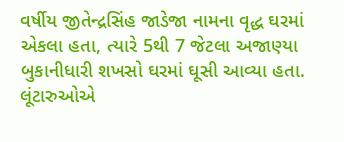વર્ષીય જીતેન્દ્રસિંહ જાડેજા નામના વૃદ્ધ ઘરમાં એકલા હતા, ત્યારે 5થી 7 જેટલા અજાણ્યા બુકાનીધારી શખસો ઘરમાં ઘૂસી આવ્યા હતા. લૂંટારુઓએ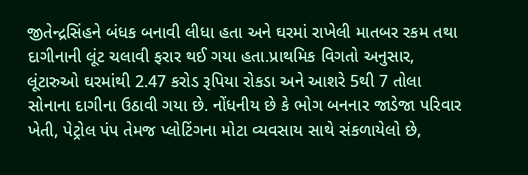જીતેન્દ્રસિંહને બંધક બનાવી લીધા હતા અને ઘરમાં રાખેલી માતબર રકમ તથા દાગીનાની લૂંટ ચલાવી ફરાર થઈ ગયા હતા.પ્રાથમિક વિગતો અનુસાર, લૂંટારુઓ ઘરમાંથી 2.47 કરોડ રૂપિયા રોકડા અને આશરે 5થી 7 તોલા સોનાના દાગીના ઉઠાવી ગયા છે. નોંધનીય છે કે ભોગ બનનાર જાડેજા પરિવાર ખેતી, પેટ્રોલ પંપ તેમજ પ્લોટિંગના મોટા વ્યવસાય સાથે સંકળાયેલો છે,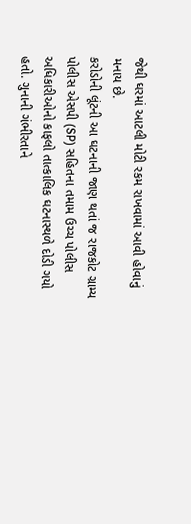જેથી ઘરમાં આટલી મોટી રકમ રાખવામાં આવી હોવાનું મનાય છે.
કરોડોની લૂંટની આ ઘટનાની જાણ થતાં જ રાજકોટ ગ્રામ્ય પોલીસ એસપી (SP) સહિતના તમામ ઉચ્ચ પોલીસ અધિકારીઓનો કાફલો તાત્કાલિક ઘટનાસ્થળે દોડી ગયો હતો. ગુનાની ગંભીરતાને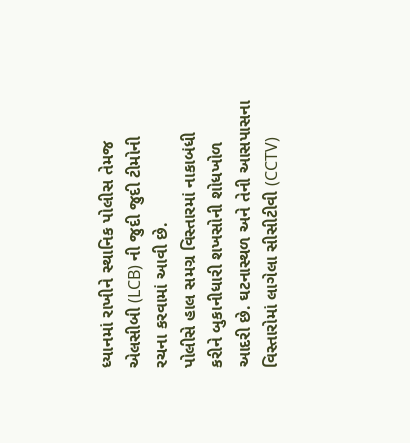ધ્યાનમાં રાખીને સ્થાનિક પોલીસ તેમજ એલસીબી (LCB) ની જુદી જુદી ટીમોની રચના કરવામાં આવી છે.
પોલીસે હાલ સમગ્ર વિસ્તારમાં નાકાબંધી કરીને બુકાનીધારી શખસોની શોધખોળ આદરી છે. ઘટનાસ્થળ અને તેની આસપાસના વિસ્તારોમાં લાગેલા સીસીટીવી (CCTV)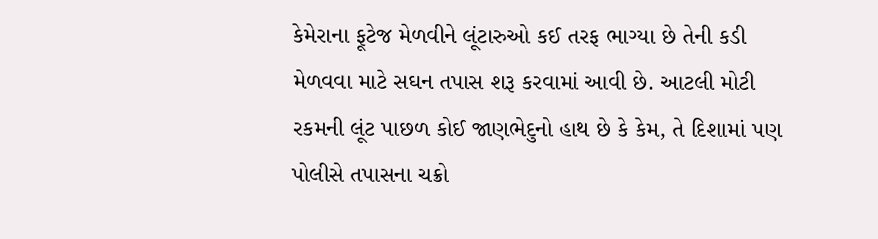કેમેરાના ફૂટેજ મેળવીને લૂંટારુઓ કઈ તરફ ભાગ્યા છે તેની કડી મેળવવા માટે સઘન તપાસ શરૂ કરવામાં આવી છે. આટલી મોટી રકમની લૂંટ પાછળ કોઈ જાણભેદુનો હાથ છે કે કેમ, તે દિશામાં પણ પોલીસે તપાસના ચક્રો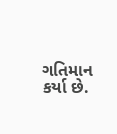ગતિમાન કર્યા છે.